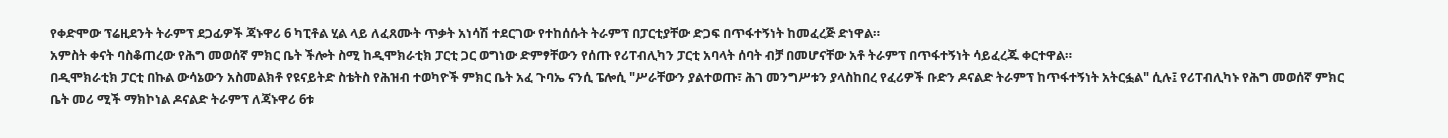የቀድሞው ፕሬዚደንት ትራምፕ ደጋፊዎች ጃኑዋሪ 6 ካፒቶል ሂል ላይ ለፈጸሙት ጥቃት አነሳሽ ተደርገው የተከሰሱት ትራምፕ በፓርቲያቸው ድጋፍ በጥፋተኝነት ከመፈረጅ ድነዋል።
አምስት ቀናት ባስቆጠረው የሕግ መወሰኛ ምክር ቤት ችሎት ስሚ ከዲሞክራቲክ ፓርቲ ጋር ወግነው ድምፃቸውን የሰጡ የሪፐብሊካን ፓርቲ አባላት ሰባት ብቻ በመሆናቸው አቶ ትራምፕ በጥፋተኝነት ሳይፈረጁ ቀርተዋል።
በዲሞክራቲክ ፓርቲ በኩል ውሳኔውን አስመልክቶ የዩናይትድ ስቴትስ የሕዝብ ተወካዮች ምክር ቤት አፈ ጉባኤ ናንሲ ፔሎሲ "ሥራቸውን ያልተወጡ፣ ሕገ መንግሥቱን ያላስከበረ የፈሪዎች ቡድን ዶናልድ ትራምፕ ከጥፋተኝነት አትርፏል" ሲሉ፤ የሪፐብሊካኑ የሕግ መወሰኛ ምክር ቤት መሪ ሚች ማክኮነል ዶናልድ ትራምፕ ለጃኑዋሪ 6ቱ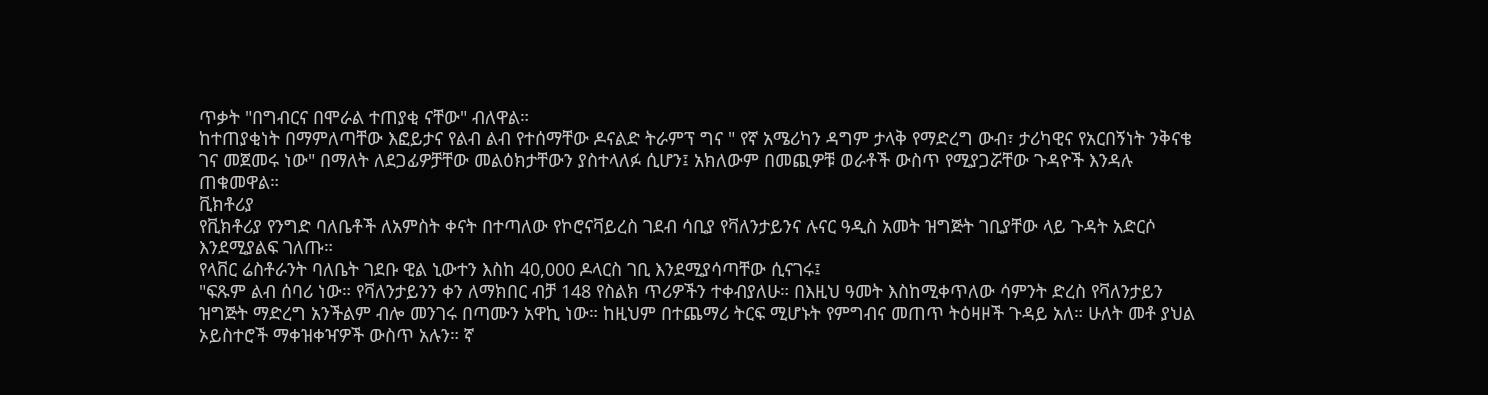ጥቃት "በግብርና በሞራል ተጠያቂ ናቸው" ብለዋል።
ከተጠያቂነት በማምለጣቸው እፎይታና የልብ ልብ የተሰማቸው ዶናልድ ትራምፕ ግና " የኛ አሜሪካን ዳግም ታላቅ የማድረግ ውብ፣ ታሪካዊና የአርበኝነት ንቅናቄ ገና መጀመሩ ነው" በማለት ለደጋፊዎቻቸው መልዕክታቸውን ያስተላለፉ ሲሆን፤ አክለውም በመጪዎቹ ወራቶች ውስጥ የሚያጋሯቸው ጉዳዮች እንዳሉ ጠቁመዋል።
ቪክቶሪያ
የቪክቶሪያ የንግድ ባለቤቶች ለአምስት ቀናት በተጣለው የኮሮናቫይረስ ገደብ ሳቢያ የቫለንታይንና ሉናር ዓዲስ አመት ዝግጅት ገቢያቸው ላይ ጉዳት አድርሶ እንደሚያልፍ ገለጡ።
የላቨር ሬስቶራንት ባለቤት ገደቡ ዊል ኒውተን እስከ 40,000 ዶላርስ ገቢ እንደሚያሳጣቸው ሲናገሩ፤
"ፍጹም ልብ ሰባሪ ነው። የቫለንታይንን ቀን ለማክበር ብቻ 148 የስልክ ጥሪዎችን ተቀብያለሁ። በእዚህ ዓመት እስከሚቀጥለው ሳምንት ድረስ የቫለንታይን ዝግጅት ማድረግ አንችልም ብሎ መንገሩ በጣሙን አዋኪ ነው። ከዚህም በተጨማሪ ትርፍ ሚሆኑት የምግብና መጠጥ ትዕዛዞች ጉዳይ አለ። ሁለት መቶ ያህል ኦይስተሮች ማቀዝቀዣዎች ውስጥ አሉን። ኛ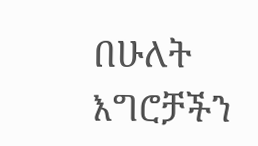በሁለት እግሮቻችን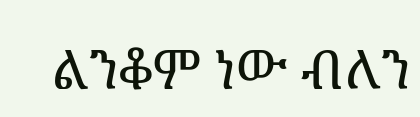ልንቆም ነው ብለን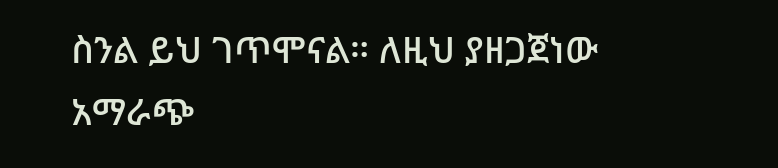ስንል ይህ ገጥሞናል። ለዚህ ያዘጋጀነው አማራጭ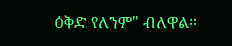ዕቅድ የለንም" ብለዋል።